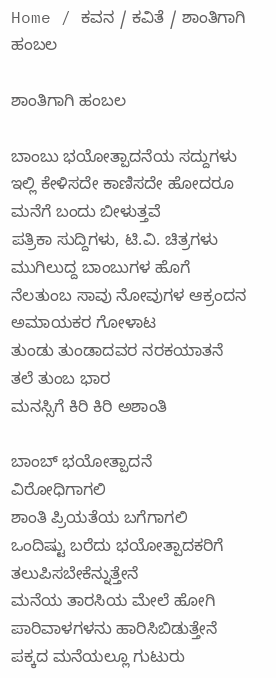Home / ಕವನ / ಕವಿತೆ / ಶಾಂತಿಗಾಗಿ ಹಂಬಲ

ಶಾಂತಿಗಾಗಿ ಹಂಬಲ

ಬಾಂಬು ಭಯೋತ್ಪಾದನೆಯ ಸದ್ದುಗಳು
ಇಲ್ಲಿ ಕೇಳಿಸದೇ ಕಾಣಿಸದೇ ಹೋದರೂ
ಮನೆಗೆ ಬಂದು ಬೀಳುತ್ತವೆ
ಪತ್ರಿಕಾ ಸುದ್ದಿಗಳು, ಟಿ.ವಿ. ಚಿತ್ರಗಳು
ಮುಗಿಲುದ್ದ ಬಾಂಬುಗಳ ಹೊಗೆ
ನೆಲತುಂಬ ಸಾವು ನೋವುಗಳ ಆಕ್ರಂದನ
ಅಮಾಯಕರ ಗೋಳಾಟ
ತುಂಡು ತುಂಡಾದವರ ನರಕಯಾತನೆ
ತಲೆ ತುಂಬ ಭಾರ
ಮನಸ್ಸಿಗೆ ಕಿರಿ ಕಿರಿ ಅಶಾಂತಿ

ಬಾಂಬ್ ಭಯೋತ್ಪಾದನೆ ವಿರೋಧಿಗಾಗಲಿ
ಶಾಂತಿ ಪ್ರಿಯತೆಯ ಬಗೆಗಾಗಲಿ
ಒಂದಿಷ್ಟು ಬರೆದು ಭಯೋತ್ಪಾದಕರಿಗೆ ತಲುಪಿಸಬೇಕೆನ್ನುತ್ತೇನೆ
ಮನೆಯ ತಾರಸಿಯ ಮೇಲೆ ಹೋಗಿ
ಪಾರಿವಾಳಗಳನು ಹಾರಿಸಿಬಿಡುತ್ತೇನೆ
ಪಕ್ಕದ ಮನೆಯಲ್ಲೂ ಗುಟುರು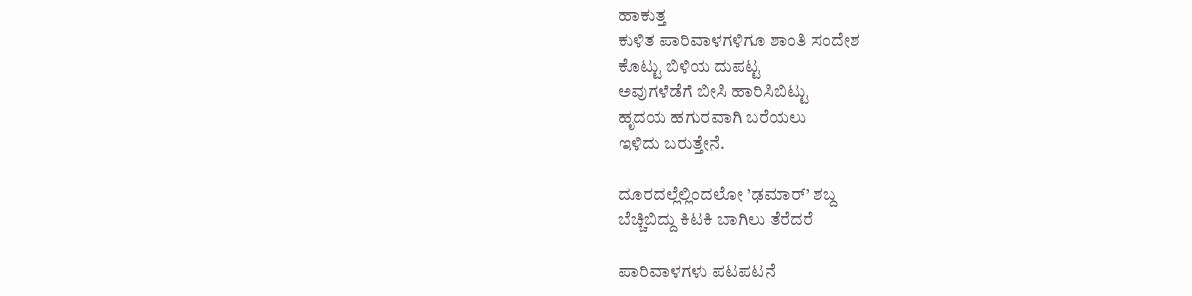ಹಾಕುತ್ತ
ಕುಳಿತ ಪಾರಿವಾಳಗಳಿಗೂ ಶಾಂತಿ ಸಂದೇಶ
ಕೊಟ್ಟು ಬಿಳಿಯ ದುಪಟ್ಟ
ಅವುಗಳೆಡೆಗೆ ಬೀಸಿ ಹಾರಿಸಿಬಿಟ್ಟು
ಹೃದಯ ಹಗುರವಾಗಿ ಬರೆಯಲು
ಇಳಿದು ಬರುತ್ತೇನೆ.

ದೂರದಲ್ಲೆಲ್ಲಿಂದಲೋ ’ಢಮಾರ್’ ಶಬ್ದ
ಬೆಚ್ಚಿಬಿದ್ದು ಕಿಟಕಿ ಬಾಗಿಲು ತೆರೆದರೆ

ಪಾರಿವಾಳಗಳು ಪಟಪಟನೆ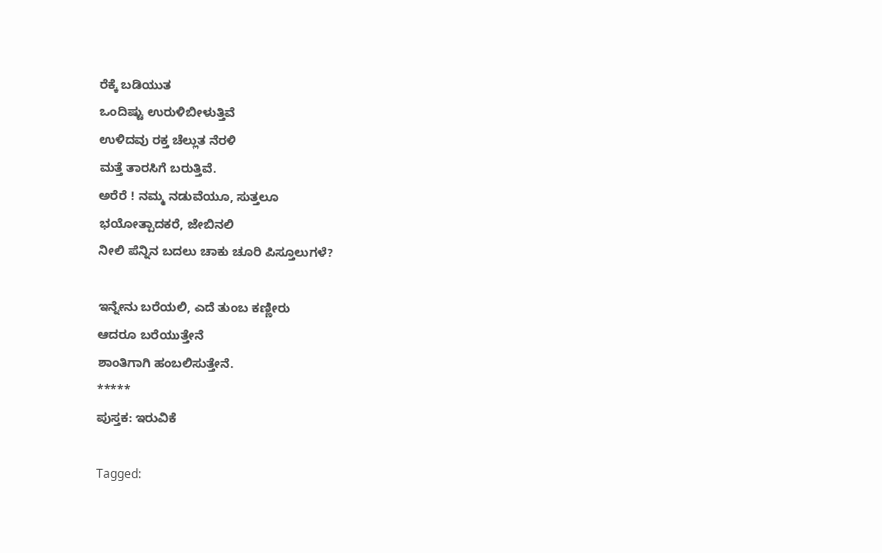ರೆಕ್ಕೆ ಬಡಿಯುತ
ಒಂದಿಷ್ಟು ಉರುಳಿಬೀಳುತ್ತಿವೆ
ಉಳಿದವು ರಕ್ತ ಚೆಲ್ಲುತ ನೆರಳಿ
ಮತ್ತೆ ತಾರಸಿಗೆ ಬರುತ್ತಿವೆ.
ಅರೆರೆ ! ನಮ್ಮ ನಡುವೆಯೂ, ಸುತ್ತಲೂ
ಭಯೋತ್ಪಾದಕರೆ, ಜೇಬಿನಲಿ
ನೀಲಿ ಪೆನ್ನಿನ ಬದಲು ಚಾಕು ಚೂರಿ ಪಿಸ್ತೂಲುಗಳೆ?

ಇನ್ನೇನು ಬರೆಯಲಿ, ಎದೆ ತುಂಬ ಕಣ್ಣೀರು
ಆದರೂ ಬರೆಯುತ್ತೇನೆ
ಶಾಂತಿಗಾಗಿ ಹಂಬಲಿಸುತ್ತೇನೆ.
*****
ಪುಸ್ತಕ: ಇರುವಿಕೆ

Tagged: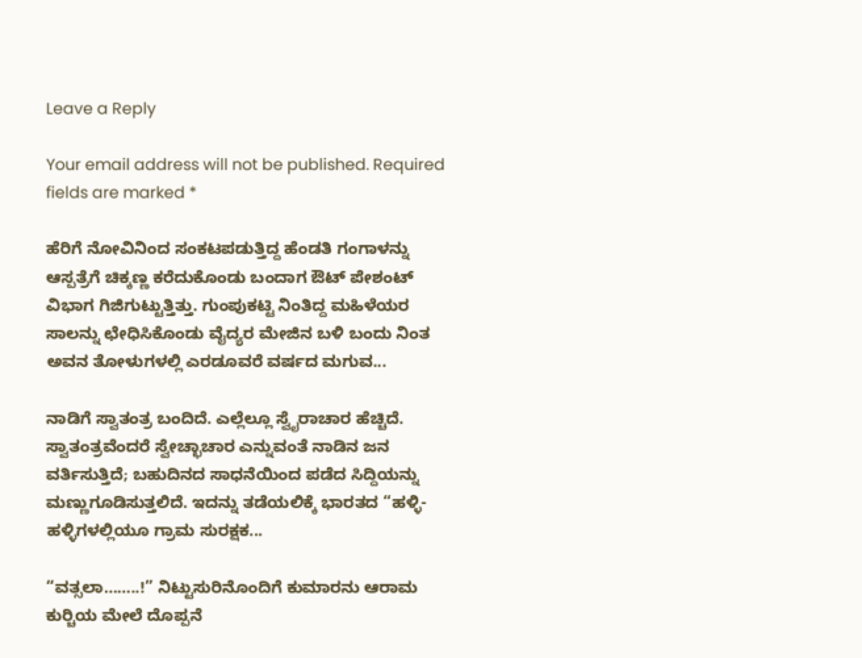Leave a Reply

Your email address will not be published. Required fields are marked *

ಹೆರಿಗೆ ನೋವಿನಿಂದ ಸಂಕಟಪಡುತ್ತಿದ್ದ ಹೆಂಡತಿ ಗಂಗಾಳನ್ನು ಆಸ್ಪತ್ರೆಗೆ ಚಿಕ್ಕಣ್ಣ ಕರೆದುಕೊಂಡು ಬಂದಾಗ ಔಟ್ ಪೇಶಂಟ್ ವಿಭಾಗ ಗಿಜಿಗುಟ್ಟುತ್ತಿತ್ತು. ಗುಂಪುಕಟ್ಟಿ ನಿಂತಿದ್ದ ಮಹಿಳೆಯರ ಸಾಲನ್ನು ಛೇಧಿಸಿಕೊಂಡು ವೈದ್ಯರ ಮೇಜಿನ ಬಳಿ ಬಂದು ನಿಂತ ಅವನ ತೋಳುಗಳಲ್ಲಿ ಎರಡೂವರೆ ವರ್ಷದ ಮಗುವ...

ನಾಡಿಗೆ ಸ್ವಾತಂತ್ರ ಬಂದಿದೆ. ಎಲ್ಲೆಲ್ಲೂ ಸ್ವೈರಾಚಾರ ಹೆಚ್ಚಿದೆ. ಸ್ವಾತಂತ್ರವೆಂದರೆ ಸ್ವೇಚ್ಛಾಚಾರ ಎನ್ನುವಂತೆ ನಾಡಿನ ಜನ ವರ್ತಿಸುತ್ತಿದೆ; ಬಹುದಿನದ ಸಾಧನೆಯಿಂದ ಪಡೆದ ಸಿದ್ದಿಯನ್ನು ಮಣ್ಣುಗೂಡಿಸುತ್ತಲಿದೆ. ಇದನ್ನು ತಡೆಯಲಿಕ್ಕೆ ಭಾರತದ “ಹಳ್ಳಿ-ಹಳ್ಳಿಗಳಲ್ಲಿಯೂ ಗ್ರಾಮ ಸುರಕ್ಷಕ...

“ವತ್ಸಲಾ……..!” ನಿಟ್ಟುಸುರಿನೊಂದಿಗೆ ಕುಮಾರನು ಆರಾಮ ಕುರ್‍ಚಿಯ ಮೇಲೆ ದೊಪ್ಪನೆ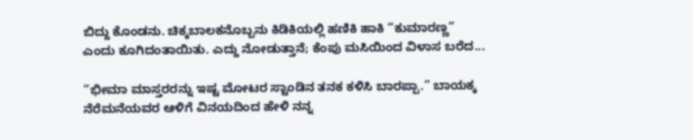ಬಿದ್ದು ಕೊಂಡನು. ಚಿಕ್ಕಬಾಲಕನೊಬ್ಬನು ಕಿಡಿಕಿಯಲ್ಲಿ ಹಣಿಕಿ ಹಾಕಿ “ಕುಮಾರಣ್ಣ” ಎಂದು ಕೂಗಿದಂತಾಯಿತು. ಎದ್ದು ನೋಡುತ್ತಾನೆ; ಕೆಂಪು ಮಸಿಯಿಂದ ವಿಳಾಸ ಬರೆದ...

“ಭೀಮಾ ಮಾಸ್ತರರನ್ನು ಇಷ್ಟ ಮೋಟರ ಸ್ಟಾಂಡಿನ ತನಕ ಕಳಿಸಿ ಬಾರಪ್ಪಾ.” ಬಾಯಕ್ಕ ನೆರೆಮನೆಯವರ ಆಳಿಗೆ ವಿನಯದಿಂದ ಹೇಳಿ ನನ್ನ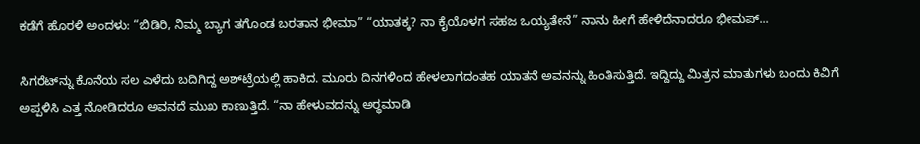ಕಡೆಗೆ ಹೊರಳಿ ಅಂದಳು: “ಬಿಡಿರಿ, ನಿಮ್ಮ ಬ್ಯಾಗ ತಗೊಂಡ ಬರತಾನ ಭೀಮಾ” “ಯಾತಕ್ಕ? ನಾ ಕೈಯೊಳಗ ಸಹಜ ಒಯ್ಯತೇನೆ” ನಾನು ಹೀಗೆ ಹೇಳಿದೆನಾದರೂ ಭೀಮಪ್...

ಸಿಗರೆಟ್‌ನ್ನು ಕೊನೆಯ ಸಲ ಎಳೆದು ಬದಿಗಿದ್ದ ಅಶ್‌ಟ್ರೆಯಲ್ಲಿ ಹಾಕಿದ. ಮೂರು ದಿನಗಳಿಂದ ಹೇಳಲಾಗದಂತಹ ಯಾತನೆ ಅವನನ್ನು ಹಿಂತಿಸುತ್ತಿದೆ. ಇದ್ದಿದ್ದು ಮಿತ್ರನ ಮಾತುಗಳು ಬಂದು ಕಿವಿಗೆ ಅಪ್ಪಳಿಸಿ ಎತ್ತ ನೋಡಿದರೂ ಅವನದೆ ಮುಖ ಕಾಣುತ್ತಿದೆ. “ನಾ ಹೇಳುವದನ್ನು ಅರ್‍ಥಮಾಡಿ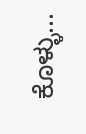ಕೊಳ್ಳು...